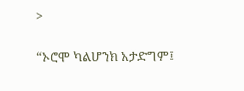>

“ኦሮሞ ካልሆንክ አታድግም፤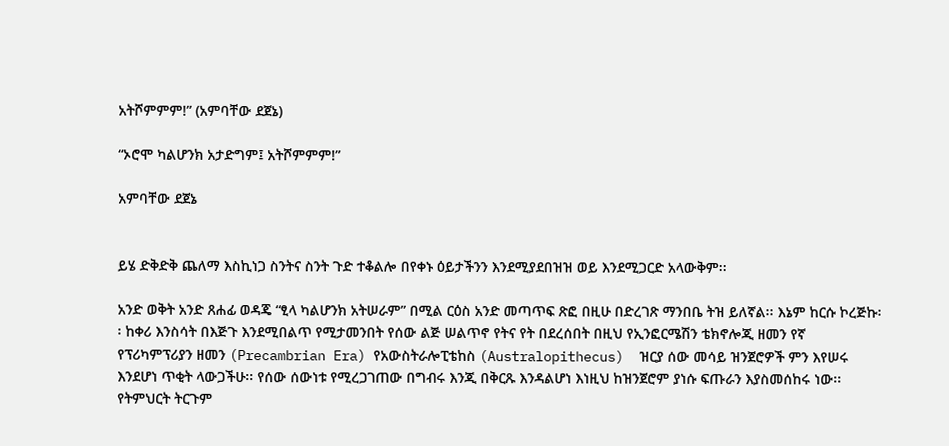አትሾምምም!” (አምባቸው ደጀኔ)

“ኦሮሞ ካልሆንክ አታድግም፤ አትሾምምም!”

አምባቸው ደጀኔ


ይሄ ድቅድቅ ጨለማ እስኪነጋ ስንትና ስንት ጉድ ተቆልሎ በየቀኑ ዕይታችንን እንደሚያደበዝዝ ወይ እንደሚጋርድ አላውቅም፡፡

አንድ ወቅት አንድ ጸሐፊ ወዳጄ “ፂላ ካልሆንክ አትሠራም” በሚል ርዕስ አንድ መጣጥፍ ጽፎ በዚሁ በድረገጽ ማንበቤ ትዝ ይለኛል፡፡ እኔም ከርሱ ኮረጅኩ፡፡ ከቀሪ እንስሳት በእጅጉ እንደሚበልጥ የሚታመንበት የሰው ልጅ ሠልጥኖ የትና የት በደረሰበት በዚህ የኢንፎርሜሽን ቴክኖሎጂ ዘመን የኛ የፕሪካምፕሪያን ዘመን (Precambrian Era) የአውስትራሎፒቴከስ (Australopithecus)  ዝርያ ሰው መሳይ ዝንጀሮዎች ምን እየሠሩ እንደሆነ ጥቂት ላውጋችሁ፡፡ የሰው ሰውነቱ የሚረጋገጠው በግብሩ እንጂ በቅርጹ እንዳልሆነ እነዚህ ከዝንጀሮም ያነሱ ፍጡራን እያስመሰከሩ ነው፡፡ የትምህርት ትርጉም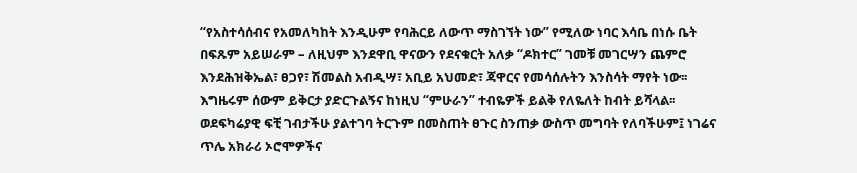“የአስተሳሰብና የአመለካከት እንዲሁም የባሕርይ ለውጥ ማስገኘት ነው” የሚለው ነባር እሳቤ በነሱ ቤት በፍጹም አይሠራም – ለዚህም እንደዋቢ ዋናውን የደናቁርት አለቃ “ዶክተር” ገመቹ መገርሣን ጨምሮ እንደሕዝቅኤል፣ ፀጋየ፣ ሽመልስ አብዲሣ፣ አቢይ አህመድ፣ ጃዋርና የመሳሰሉትን እንስሳት ማየት ነው፡፡ እግዜሩም ሰውም ይቅርታ ያድርጉልኝና ከነዚህ “ምሁራን” ተብዬዎች ይልቅ የለዬለት ከብት ይሻላል፡፡ ወደፍካሬያዊ ፍቺ ገብታችሁ ያልተገባ ትርጉም በመስጠት ፀጉር ስንጠቃ ውስጥ መግባት የለባችሁም፤ ነገሬና ጥሌ አክራሪ ኦሮሞዎችና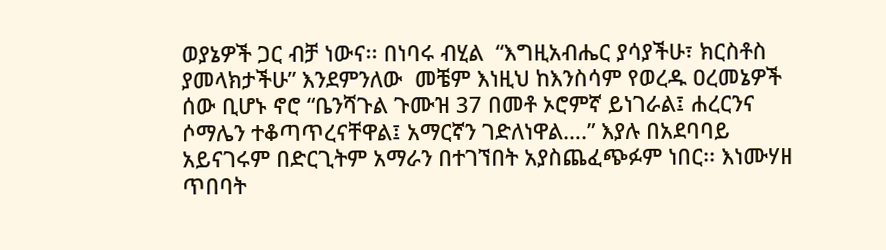ወያኔዎች ጋር ብቻ ነውና፡፡ በነባሩ ብሂል  “እግዚአብሔር ያሳያችሁ፣ ክርስቶስ ያመላክታችሁ” እንደምንለው  መቼም እነዚህ ከእንስሳም የወረዱ ዐረመኔዎች ሰው ቢሆኑ ኖሮ “ቤንሻጉል ጉሙዝ 37 በመቶ ኦሮምኛ ይነገራል፤ ሐረርንና ሶማሌን ተቆጣጥረናቸዋል፤ አማርኛን ገድለነዋል….” እያሉ በአደባባይ አይናገሩም በድርጊትም አማራን በተገኘበት አያስጨፈጭፉም ነበር፡፡ እነሙሃዘ ጥበባት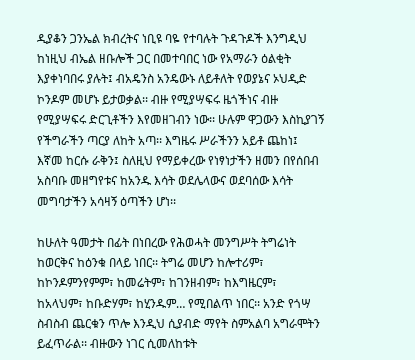ዲያቆን ጋንኤል ክብረትና ነቢዩ ባዬ የተባሉት ጉዳጉዶች እንግዲህ ከነዚህ ብኤል ዘቡሎች ጋር በመተባበር ነው የአማራን ዕልቂት እያቀነባበሩ ያሉት፤ ብአዴንስ አንዴውኑ ለይቶለት የወያኔና ኦህዲድ ኮንዶም መሆኑ ይታወቃል፡፡ ብዙ የሚያሣፍሩ ዜጎችነና ብዙ የሚያሣፍሩ ድርጊቶችን እየመዘገብን ነው፡፡ ሁሉም ዋጋውን እስኪያገኝ የችግራችን ጣርያ ለከት አጣ፡፡ እግዜሩ ሥራችንን አይቶ ጨከነ፤ እኛመ ከርሱ ራቅን፤ ስለዚህ የማይቀረው የነፃነታችን ዘመን በየሰበብ አስባቡ መዘግየቱና ከአንዱ እሳት ወደሌላውና ወደባሰው እሳት መግባታችን አሳዛኝ ዕጣችን ሆነ፡፡

ከሁለት ዓመታት በፊት በነበረው የሕወሓት መንግሥት ትግሬነት ከወርቅና ከዕንቁ በላይ ነበር፡፡ ትግሬ መሆን ከሎተሪም፣ ከኮንዶምንየምም፣ ከመሬትም፣ ከገንዘብም፣ ከእግዜርም፣ ከአላህም፣ ከቡድሃም፣ ከሂንዱም… የሚበልጥ ነበር፡፡ አንድ የጎሣ ስብስብ ጨርቁን ጥሎ እንዲህ ሲያብድ ማየት ስምአልባ አግራሞትን ይፈጥራል፡፡ ብዙውን ነገር ሲመለከቱት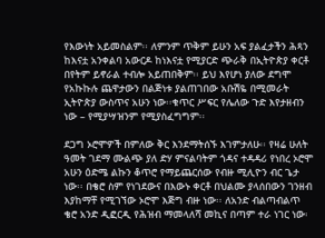የእውነት አይመስልም፡፡ ለምንም ጥቅም ይሁን አፍ ያልፈታችን ሕጻን ከእናቷ አንቀልባ አውርዶ ከነእናቷ የሚያርድ ጭራቅ በኢትዮጵያ ቀርቶ በየትም ይኖራል ተብሎ አይጠበቅም፡፡ ይህ እየሆነ ያለው ደግሞ የአኩኩሉ ጨዋታውን በልጅነቱ ያልጠገበው አቡሽዬ በሚመራት ኢትዮጵያ ውስጥና አሁን ነው፡፡ቁጥር ሥፍር የሌለው ጉድ እየታዘብን ነው – የሚያሣዝንም የሚያስፈግግም፡፡

ደጋግ ኦሮሞዎች በምለው ቅር እንደማትሰኙ እገምታለሁ፡፡ የዛሬ ሁለት ዓመት ገደማ ሙልጭ ያለ ድሃ ምናልባትም ጎዳና ተዳዳሪ የነበረ ኦሮሞ አሁን ዕድሜ ልኩን ቆጥሮ የማይጨርሰው የብዙ ሚሊዮን ብር ጌታ ነው፡፡ በቄሮ ስም የነገደውና በእውኑ ቀርቶ በህልሙ ያላሰበውን ገንዘብ እያከማቸ የሚገኘው ኦሮሞ እጅግ ብዙ ነው፡፡ ለአንድ ብልጣብልጥ ቄሮ አንድ ዲፎርዲ የሕዝብ ማመላለሻ መኪና በጣም ተራ ነገር ነው፡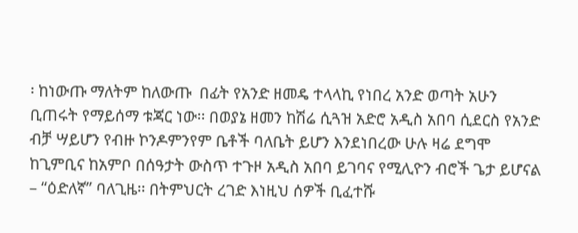፡ ከነውጡ ማለትም ከለውጡ  በፊት የአንድ ዘመዴ ተላላኪ የነበረ አንድ ወጣት አሁን ቢጠሩት የማይሰማ ቱጃር ነው፡፡ በወያኔ ዘመን ከሽሬ ሲጓዝ አድሮ አዲስ አበባ ሲደርስ የአንድ ብቻ ሣይሆን የብዙ ኮንዶምንየም ቤቶች ባለቤት ይሆን እንደነበረው ሁሉ ዛሬ ደግሞ ከጊምቢና ከአምቦ በሰዓታት ውስጥ ተጉዞ አዲስ አበባ ይገባና የሚሊዮን ብሮች ጌታ ይሆናል – “ዕድለኛ” ባለጊዜ፡፡ በትምህርት ረገድ እነዚህ ሰዎች ቢፈተሹ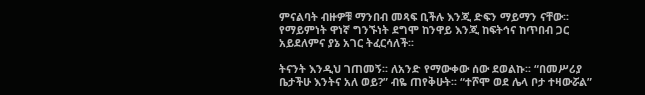ምናልባት ብዙዎቹ ማንበብ መጻፍ ቢችሉ እንጂ ድፍን ማይማን ናቸው፡፡ የማይምነት ዋነኛ ግንኙነት ደግሞ ከንዋይ እንጂ ከፍትኅና ከጥበብ ጋር አይደለምና ያኔ አገር ትፈርሳለች፡፡

ትናንት እንዲህ ገጠመኝ፡፡ ለአንድ የማውቀው ሰው ደወልኩ፡፡ “በመሥሪያ ቤታችሁ እንትና አለ ወይ?” ብዬ ጠየቅሁት፡፡ “ተሾሞ ወደ ሌላ ቦታ ተዛውሯል”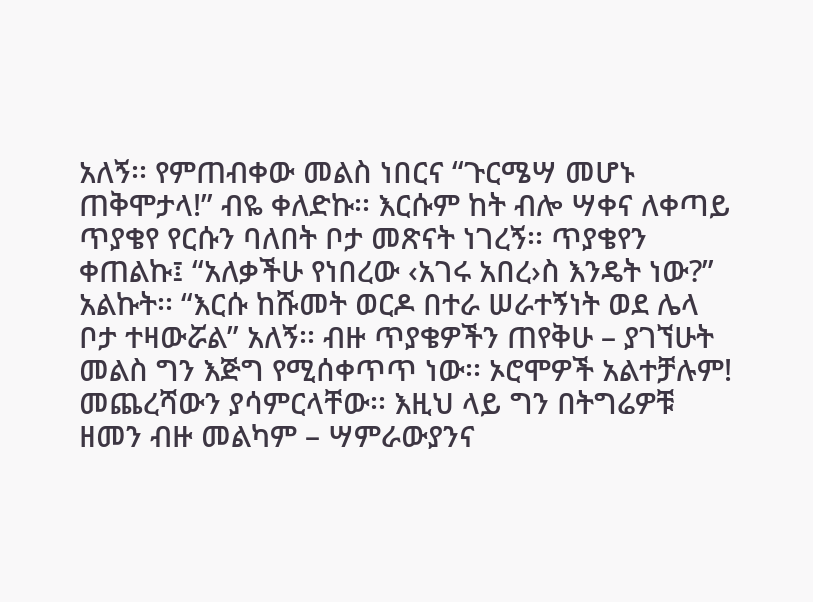አለኝ፡፡ የምጠብቀው መልስ ነበርና “ጉርሜሣ መሆኑ ጠቅሞታላ!” ብዬ ቀለድኩ፡፡ እርሱም ከት ብሎ ሣቀና ለቀጣይ ጥያቄየ የርሱን ባለበት ቦታ መጽናት ነገረኝ፡፡ ጥያቄየን ቀጠልኩ፤ “አለቃችሁ የነበረው ‹አገሩ አበረ›ስ እንዴት ነው?” አልኩት፡፡ “እርሱ ከሹመት ወርዶ በተራ ሠራተኝነት ወደ ሌላ ቦታ ተዛውሯል” አለኝ፡፡ ብዙ ጥያቄዎችን ጠየቅሁ – ያገኘሁት መልስ ግን እጅግ የሚሰቀጥጥ ነው፡፡ ኦሮሞዎች አልተቻሉም! መጨረሻውን ያሳምርላቸው፡፡ እዚህ ላይ ግን በትግሬዎቹ ዘመን ብዙ መልካም – ሣምራውያንና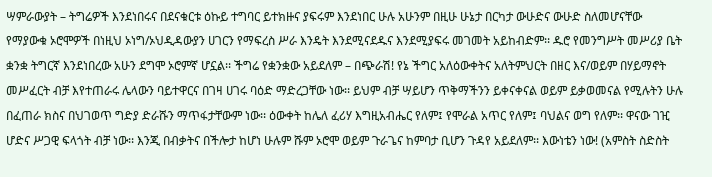ሣምራውያት – ትግሬዎች እንደነበሩና በደናቁርቱ ዕኩይ ተግባር ይተክዙና ያፍሩም እንደነበር ሁሉ አሁንም በዚሁ ሁኔታ በርካታ ውሁድና ውሁድ ስለመሆናቸው የማያውቁ ኦሮሞዎች በነዚህ ኦነግ/ኦህዲዳውያን ሀገርን የማፍረስ ሥራ እንዴት እንደሚናደዱና እንደሚያፍሩ መገመት አይከብድም፡፡ ዱሮ የመንግሥት መሥሪያ ቤት ቋንቋ ትግርኛ እንደነበረው አሁን ደግሞ ኦሮምኛ ሆኗል፡፡ ችግሬ የቋንቋው አይደለም – በጭራሽ! የኔ ችግር አለዕውቀትና አለትምህርት በዘር እና/ወይም በሃይማኖት መሥፈርት ብቻ እየተጠራሩ ሌላውን ባይተዋርና በገዛ ሀገሩ ባዕድ ማድረጋቸው ነው፡፡ ይህም ብቻ ሣይሆን ጥቅማችንን ይቀናቀናል ወይም ይቃወመናል የሚሉትን ሁሉ በፈጠራ ክስና በህገወጥ ግድያ ድራሹን ማጥፋታቸውም ነው፡፡ ዕውቀት ከሌለ ፈሪሃ እግዚአብሔር የለም፤ የሞራል አጥር የለም፤ ባህልና ወግ የለም፡፡ ዋናው ገዢ ሆድና ሥጋዊ ፍላጎት ብቻ ነው፡፡ እንጂ በብቃትና በችሎታ ከሆነ ሁሉም ሹም ኦሮሞ ወይም ጉራጌና ከምባታ ቢሆን ጉዳየ አይደለም፡፡ እውነቴን ነው! (አምስት ስድስት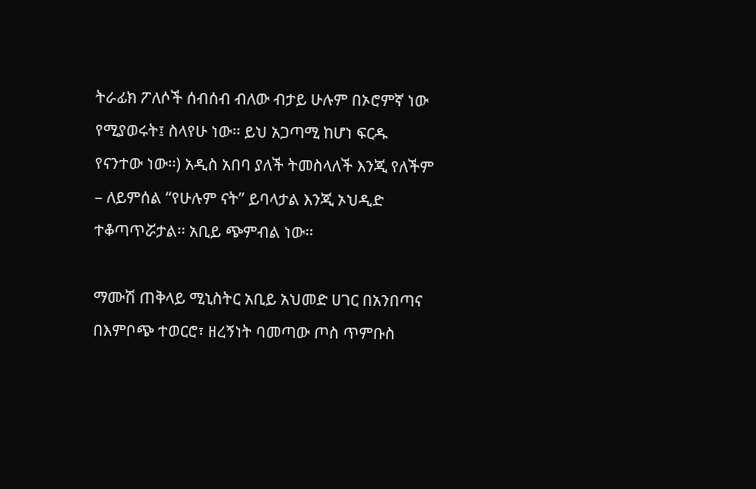ትራፊክ ፖለሶች ሰብሰብ ብለው ብታይ ሁሉም በኦሮምኛ ነው የሚያወሩት፤ ስላየሁ ነው፡፡ ይህ አጋጣሚ ከሆነ ፍርዱ የናንተው ነው፡፡) አዲስ አበባ ያለች ትመስላለች እንጂ የለችም – ለይምሰል “የሁሉም ናት” ይባላታል እንጂ ኦህዲድ ተቆጣጥሯታል፡፡ አቢይ ጭምብል ነው፡፡

ማሙሽ ጠቅላይ ሚኒስትር አቢይ አህመድ ሀገር በአንበጣና በእምቦጭ ተወርሮ፣ ዘረኝነት ባመጣው ጦስ ጥምቡስ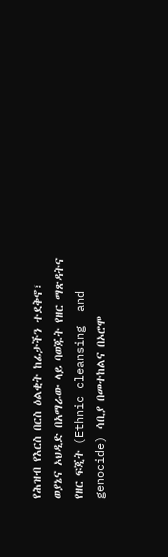የሕዝብ የእርስ በርስ ዕልቂት ከፊታችን ተደቅኖ፣ ወያኔና ኦህዲድ በአማራው ላይ ባወጁት የዘር ማጽዳትና የዘር ፍጂት (Ethnic cleansing  and genocide) ሳቢያ በመተከልና በኦሮሞ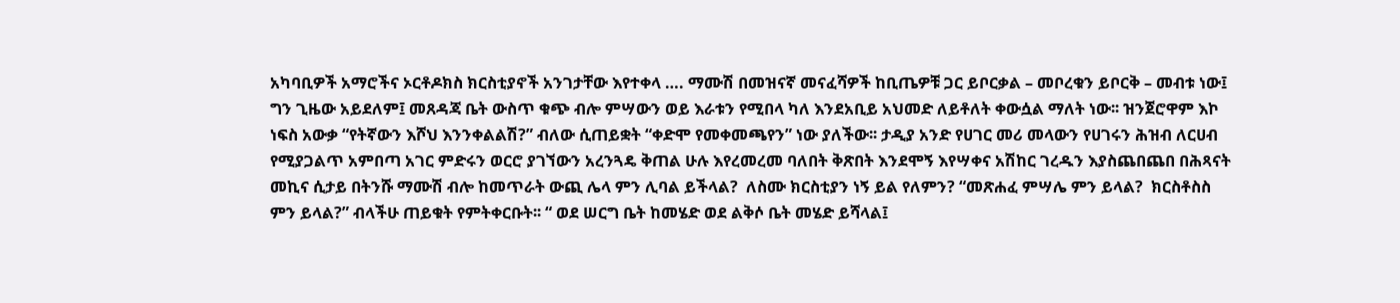አካባቢዎች አማሮችና ኦርቶዶክስ ክርስቲያኖች አንገታቸው እየተቀላ …. ማሙሽ በመዝናኛ መናፈሻዎች ከቢጤዎቹ ጋር ይቦርቃል – መቦረቁን ይቦርቅ – መብቱ ነው፤ ግን ጊዜው አይደለም፤ መጸዳጃ ቤት ውስጥ ቁጭ ብሎ ምሣውን ወይ እራቱን የሚበላ ካለ እንደአቢይ አህመድ ለይቶለት ቀውሷል ማለት ነው፡፡ ዝንጀሮዋም እኮ ነፍስ አውቃ “የትኛውን እሾህ እንንቀልልሽ?” ብለው ሲጠይቋት “ቀድሞ የመቀመጫየን” ነው ያለችው፡፡ ታዲያ አንድ የሀገር መሪ መላውን የሀገሩን ሕዝብ ለርሀብ የሚያጋልጥ አምበጣ አገር ምድሩን ወርሮ ያገኘውን አረንጓዴ ቅጠል ሁሉ እየረመረመ ባለበት ቅጽበት እንደሞኝ እየሣቀና አሽከር ገረዱን እያስጨበጨበ በሕጻናት መኪና ሲታይ በትንሹ ማሙሽ ብሎ ከመጥራት ውጪ ሌላ ምን ሊባል ይችላል?  ለስሙ ክርስቲያን ነኝ ይል የለምን? “መጽሐፈ ምሣሌ ምን ይላል?  ክርስቶስስ ምን ይላል?” ብላችሁ ጠይቁት የምትቀርቡት፡፡ “ ወደ ሠርግ ቤት ከመሄድ ወደ ልቅሶ ቤት መሄድ ይሻላል፤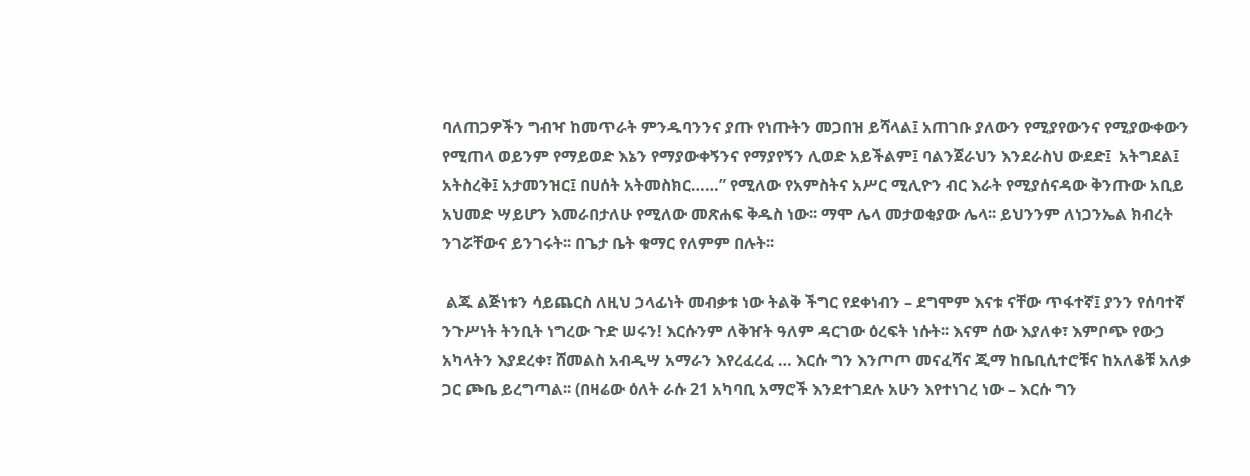ባለጠጋዎችን ግብዣ ከመጥራት ምንዱባንንና ያጡ የነጡትን መጋበዝ ይሻላል፤ አጠገቡ ያለውን የሚያየውንና የሚያውቀውን የሚጠላ ወይንም የማይወድ እኔን የማያውቀኝንና የማያየኝን ሊወድ አይችልም፤ ባልንጀራህን እንደራስህ ውደድ፤  አትግደል፤ አትስረቅ፤ አታመንዝር፤ በሀሰት አትመስክር……” የሚለው የአምስትና አሥር ሚሊዮን ብር እራት የሚያሰናዳው ቅንጡው አቢይ አህመድ ሣይሆን እመራበታለሁ የሚለው መጽሐፍ ቅዱስ ነው፡፡ ማሞ ሌላ መታወቂያው ሌላ፡፡ ይህንንም ለነጋንኤል ክብረት ንገሯቸውና ይንገሩት፡፡ በጌታ ቤት ቁማር የለምም በሉት፡፡

 ልጁ ልጅነቱን ሳይጨርስ ለዚህ ኃላፊነት መብቃቱ ነው ትልቅ ችግር የደቀነብን – ደግሞም እናቱ ናቸው ጥፋተኛ፤ ያንን የሰባተኛ ንጉሥነት ትንቢት ነግረው ጉድ ሠሩን! እርሱንም ለቅዠት ዓለም ዳርገው ዕረፍት ነሱት፡፡ እናም ሰው እያለቀ፣ እምቦጭ የውኃ አካላትን እያደረቀ፣ ሸመልስ አብዲሣ አማራን እየረፈረፈ … እርሱ ግን እንጦጦ መናፈሻና ጂማ ከቤቢሲተሮቹና ከአለቆቹ አለቃ ጋር ጮቤ ይረግጣል፡፡ (በዛሬው ዕለት ራሱ 21 አካባቢ አማሮች እንደተገደሉ አሁን እየተነገረ ነው – እርሱ ግን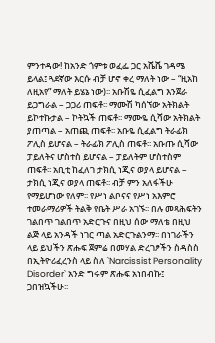ምንተዳው! ከአንድ ጎምቱ ወፈፌ ጋር አሼሼ ገዳሜ ይላል፤ ጓደኛው እርሱ ብቻ ሆኖ ቀረ ማለት ነው – “ዚአከ ለዚአየ” ማለት ይሄኔ ነው)፡፡ አቡሽዬ ሲፈልግ እንጀራ ይጋግራል – ጋጋሪ ጠፍቶ፡፡ ማሙሽ ካሰኘው አትክልት ይኮተኩታል – ኮትኳች ጠፍቶ፡፡ ማሙዬ ሲሻው አትክልት ያጠጣል – አጠጪ ጠፍቶ፡፡ አቡዬ ሲፈልግ ትራፊክ ፖሊስ ይሆናል – ትራፊክ ፖሊስ ጠፍቶ፡፡ አቡጡ ሲሻው ፓይለትና ሆስተስ ይሆናል – ፓይለትም ሆስተስም ጠፍቶ፡፡ አቢቲ ከፈለገ ታክሲ ነጂና ወያላ ይሆናል – ታክሲ ነጂና ወያላ ጠፍቶ፡፡ ብቻ ምን አለፋችሁ የማይሆነው የለም፡፡ የሥነ ልቦናና የሥነ አእምሮ ተመራማሪዎች ትልቅ የቤት ሥራ አገኙ፡፡ በሉ መጻሕፍትን ገልበጥ ገልበጥ አድርጉና በዚህ ሰው ማለቴ በዚህ ልጅ ላይ አንዳች ነገር ጣል አድርጉልንማ፡፡ በነገራችን ላይ ይህችን ጽሑፍ ጀምሬ በመሃል ድረገፆችን ስዳስስ በኢትዮሪፈረንስ ላይ ስለ `Narcissist Personality Disorder` አንድ ግሩም ጽሑፍ አነበብኩ፤ ጋበዝኳችሁ፡፡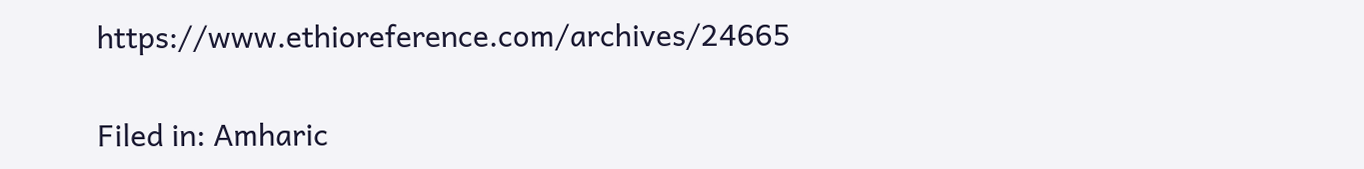https://www.ethioreference.com/archives/24665

Filed in: Amharic